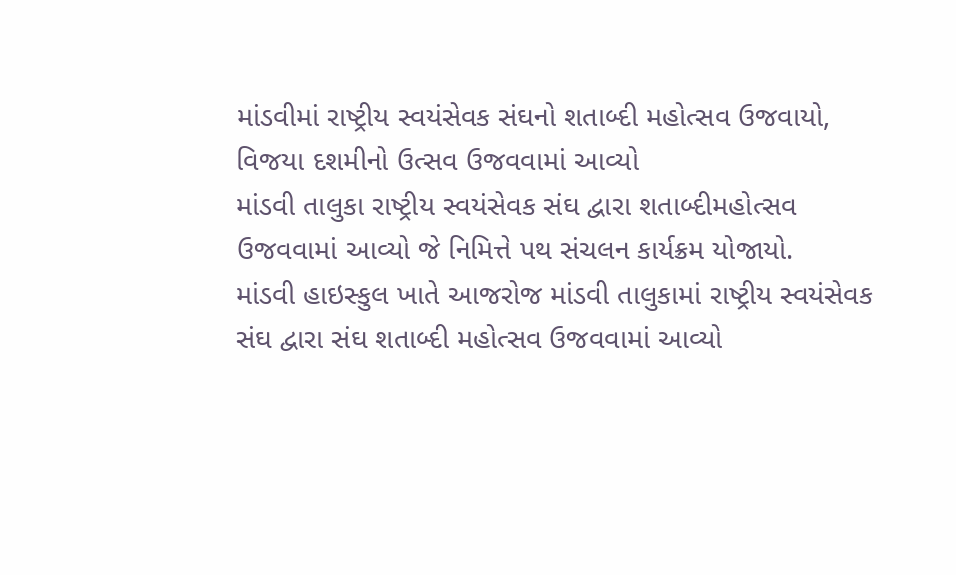માંડવીમાં રાષ્ટ્રીય સ્વયંસેવક સંઘનો શતાબ્દી મહોત્સવ ઉજવાયો,
વિજયા દશમીનો ઉત્સવ ઉજવવામાં આવ્યો
માંડવી તાલુકા રાષ્ટ્રીય સ્વયંસેવક સંઘ દ્વારા શતાબ્દીમહોત્સવ ઉજવવામાં આવ્યો જે નિમિત્તે પથ સંચલન કાર્યક્રમ યોજાયો.
માંડવી હાઇસ્કુલ ખાતે આજરોજ માંડવી તાલુકામાં રાષ્ટ્રીય સ્વયંસેવક સંઘ દ્વારા સંઘ શતાબ્દી મહોત્સવ ઉજવવામાં આવ્યો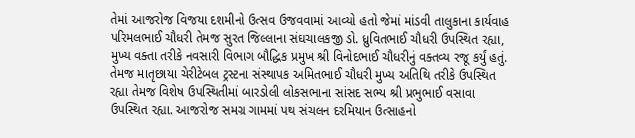તેમાં આજરોજ વિજયા દશમીનો ઉત્સવ ઉજવવામાં આવ્યો હતો જેમાં માંડવી તાલુકાના કાર્યવાહ પરિમલભાઈ ચૌધરી તેમજ સુરત જિલ્લાના સંઘચાલકજી ડો. ધ્રુવિતભાઈ ચૌધરી ઉપસ્થિત રહ્યા, મુખ્ય વક્તા તરીકે નવસારી વિભાગ બૌદ્ધિક પ્રમુખ શ્રી વિનોદભાઈ ચૌધરીનું વક્તવ્ય રજૂ કર્યું હતું. તેમજ માતૃછાયા ચેરીટેબલ ટ્રસ્ટના સંસ્થાપક અમિતભાઈ ચૌધરી મુખ્ય અતિથિ તરીકે ઉપસ્થિત રહ્યા તેમજ વિશેષ ઉપસ્થિતીમાં બારડોલી લોકસભાના સાંસદ સભ્ય શ્રી પ્રભુભાઈ વસાવા ઉપસ્થિત રહ્યા. આજરોજ સમગ્ર ગામમાં પથ સંચલન દરમિયાન ઉત્સાહનો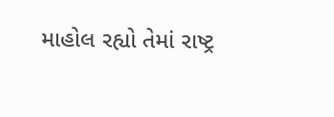માહોલ રહ્યો તેમાં રાષ્ટ્ર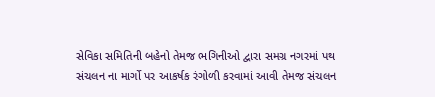સેવિકા સમિતિની બહેનો તેમજ ભગિનીઓ દ્વારા સમગ્ર નગરમાં પથ સંચલન ના માર્ગો પર આકર્ષક રંગોળી કરવામાં આવી તેમજ સંચલન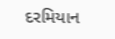દરમિયાન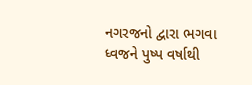નગરજનો દ્વારા ભગવા ધ્વજને પુષ્પ વર્ષાથી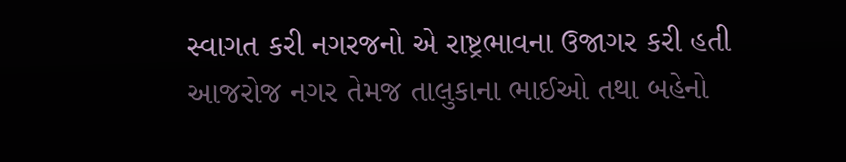સ્વાગત કરી નગરજનો એ રાષ્ટ્રભાવના ઉજાગર કરી હતી આજરોજ નગર તેમજ તાલુકાના ભાઈઓ તથા બહેનો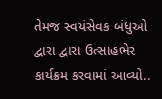તેમજ સ્વયંસેવક બંધુઓ દ્વારા દ્વારા ઉત્સાહભેર કાર્યક્રમ કરવામાં આવ્યો..